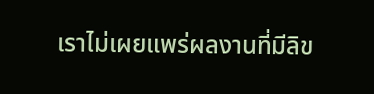เราไม่เผยแพร่ผลงานที่มีลิข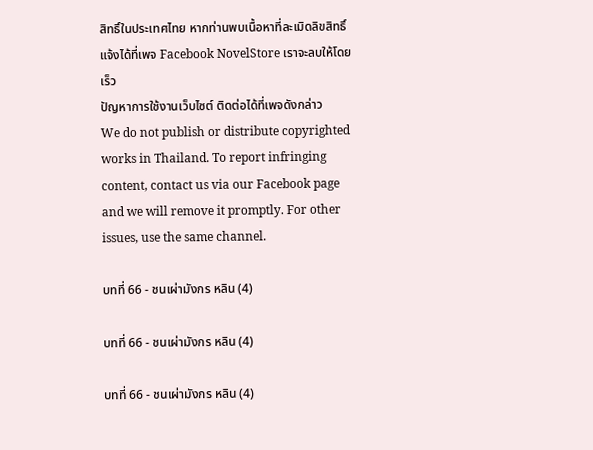สิทธิ์ในประเทศไทย หากท่านพบเนื้อหาที่ละเมิดลิขสิทธิ์ แจ้งได้ที่เพจ Facebook NovelStore เราจะลบให้โดยเร็ว
ปัญหาการใช้งานเว็บไซต์ ติดต่อได้ที่เพจดังกล่าว
We do not publish or distribute copyrighted works in Thailand. To report infringing content, contact us via our Facebook page and we will remove it promptly. For other issues, use the same channel.

บทที่ 66 - ชนเผ่ามังกร หลิน (4)

บทที่ 66 - ชนเผ่ามังกร หลิน (4)

บทที่ 66 - ชนเผ่ามังกร หลิน (4)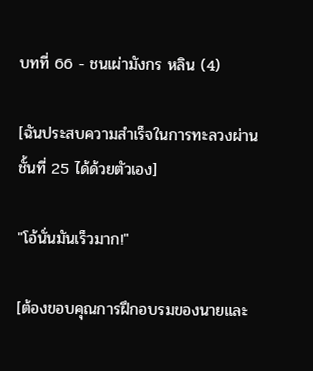บทที่ 66 - ชนเผ่ามังกร หลิน (4)

[ฉันประสบความสำเร็จในการทะลวงผ่านชั้นที่ 25 ได้ด้วยตัวเอง]

"โอ้นั่นมันเร็วมาก!"

[ต้องขอบคุณการฝึกอบรมของนายและ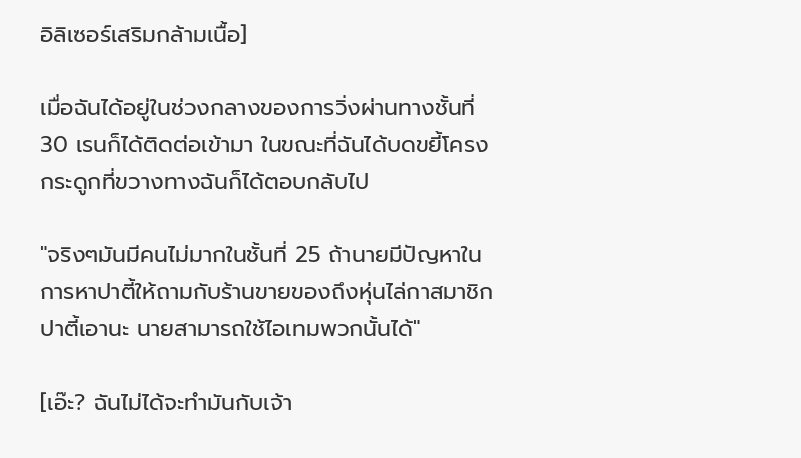อิลิเซอร์เสริมกล้ามเนื้อ]

เมื่อฉันได้อยู่ในช่วงกลางของการวิ่งผ่านทางชั้นที่ 30 เรนก็ได้ติดต่อเข้ามา ในขณะที่ฉันได้บดขยี้โครงกระดูกที่ขวางทางฉันก็ได้ตอบกลับไป

"จริงๆมันมีคนไม่มากในชั้นที่ 25 ถ้านายมีปัญหาในการหาปาตี้ให้ถามกับร้านขายของถึงหุ่นไล่กาสมาชิกปาตี้เอานะ นายสามารถใช้ไอเทมพวกนั้นได้"

[เอ๊ะ? ฉันไม่ได้จะทำมันกับเจ้า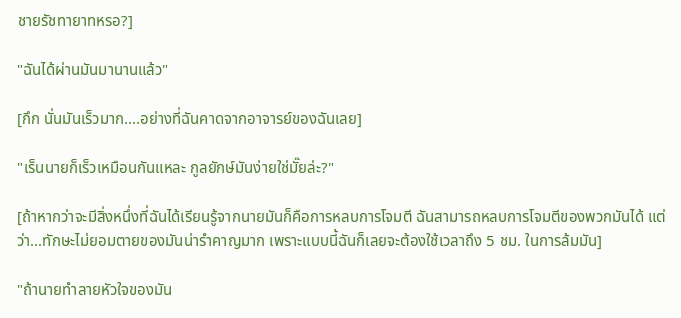ชายรัชทายาทหรอ?]

"ฉันได้ผ่านมันมานานแล้ว"

[กึก นั่นมันเร็วมาก....อย่างที่ฉันคาดจากอาจารย์ของฉันเลย]

"เร็นนายก็เร็วเหมือนกันแหละ กูลยักษ์มันง่ายใช่มั๊ยล่ะ?"

[ถ้าหากว่าจะมีสิ่งหนึ่งที่ฉันได้เรียนรู้จากนายมันก็คือการหลบการโจมตี ฉันสามารถหลบการโจมตีของพวกมันได้ แต่ว่า...ทักษะไม่ยอมตายของมันน่ารำคาญมาก เพราะแบบนี้ฉันก็เลยจะต้องใช้เวลาถึง 5 ชม. ในการล้มมัน]

"ถ้านายทำลายหัวใจของมัน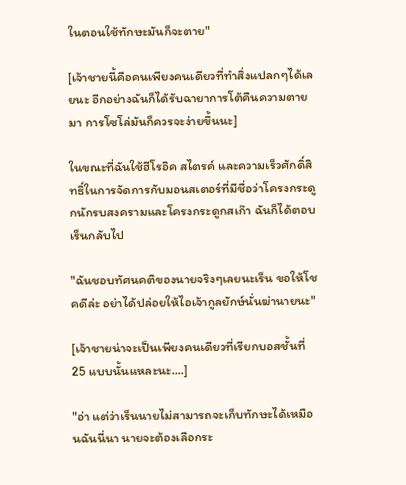ในตอนใช้ทักษะมันก็จะตาย"

[เจ้าชายนี้คือคนเพียงคนเดียวที่ทำสิ่งแปลกๆได้เลยนะ อีกอย่างฉันก็ได้รับฉายาการโต้คืนความตายมา การโซโล่มันก็ควรจะง่ายขึ้นนะ]

ในขณะที่ฉันใช้ฮีโรอิค สไตรค์ และความเร็วศักดิ์สิทธิ์ในการจัดการกับมอนสเตอร์ที่มีชื่อว่าโครงกระดูกนักรบสงครามและโครงกระดูกสเก๊า ฉันก็ได้ตอบเร็นกลับไป

"ฉันชอบทัศนคติของนายจริงๆเลยนะเร็น ขอให้โชคดีล่ะ อย่าได้ปล่อยให้ไอเจ้ากูลยักษ์นั่นฆ่านายนะ"

[เจ้าชายน่าจะเป็นเพียงคนเดียวที่เรียกบอสชั้นที่ 25 แบบนั้นแหละนะ....]

"อ่า แต่ว่าเร็นนายไม่สามารถจะเก็บทักษะได้เหมือนฉันนี่นา นายจะต้องเลือกระ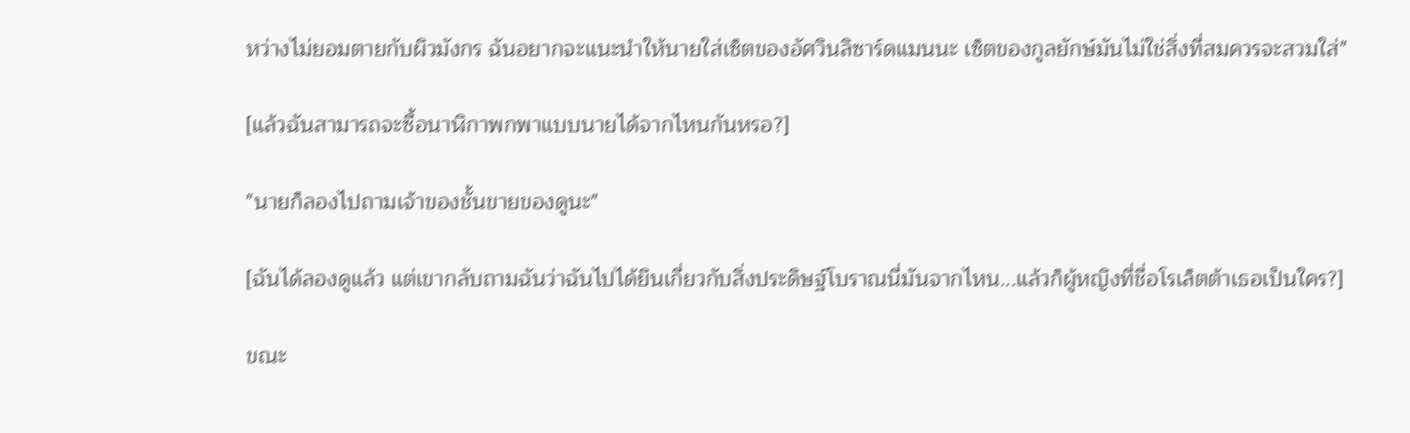หว่างไม่ยอมตายกับผิวมังกร ฉันอยากจะแนะนำให้นายใส่เซ็ตของอัศวินลิซาร์ดแมนนะ เซ็ตของกูลยักษ์มันไม่ใช่สิ่งที่สมควรจะสวมใส่"

[แล้วฉันสามารถจะซื้อนาฬิกาพกพาแบบนายได้จากไหนกันหรอ?]

"นายก็ลองไปถามเจ้าของชั้นขายของดูนะ"

[ฉันได้ลองดูแล้ว แต่เขากลับถามฉันว่าฉันไปได้ยินเกี่ยวกับสิ่งประดิษฐ์โบราณนี่มันจากไหน...แล้วก็ผู้หญิงที่ชื่อโรเล็ตต้าเธอเป็นใคร?]

ขณะ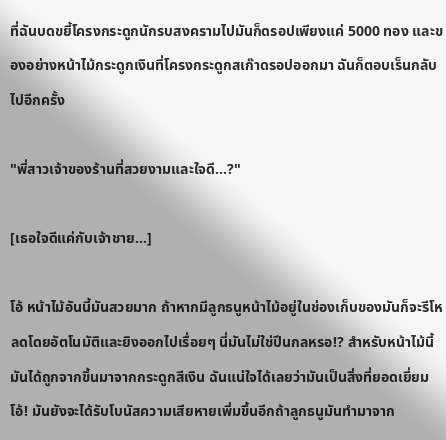ที่ฉันบดขยี้โครงกระดูกนักรบสงครามไปมันก็ดรอปเพียงแค่ 5000 ทอง และของอย่างหน้าไม้กระดูกเงินที่โครงกระดูกสเก๊าดรอปออกมา ฉันก็ตอบเร็นกลับไปอีกครั้ง

"พี่สาวเจ้าของร้านที่สวยงามและใจดี...?"

[เธอใจดีแค่กับเจ้าชาย...]

โอ้ หน้าไม้อันนี้มันสวยมาก ถ้าหากมีลูกธนูหน้าไม้อยู่ในช่องเก็บของมันก็จะรีโหลดโดยอัตโนมัติและยิงออกไปเรื่อยๆ นี่มันไม่ใช่ปีนกลหรอ!? สำหรับหน้าไม้นี้มันได้ถูกจากขึ้นมาจากกระดูกสีเงิน ฉันแน่ใจได้เลยว่ามันเป็นสิ่งที่ยอดเยี่ยม โอ้! มันยังจะได้รับโบนัสความเสียหายเพิ่มขึ้นอีกถ้าลูกธนูมันทำมาจาก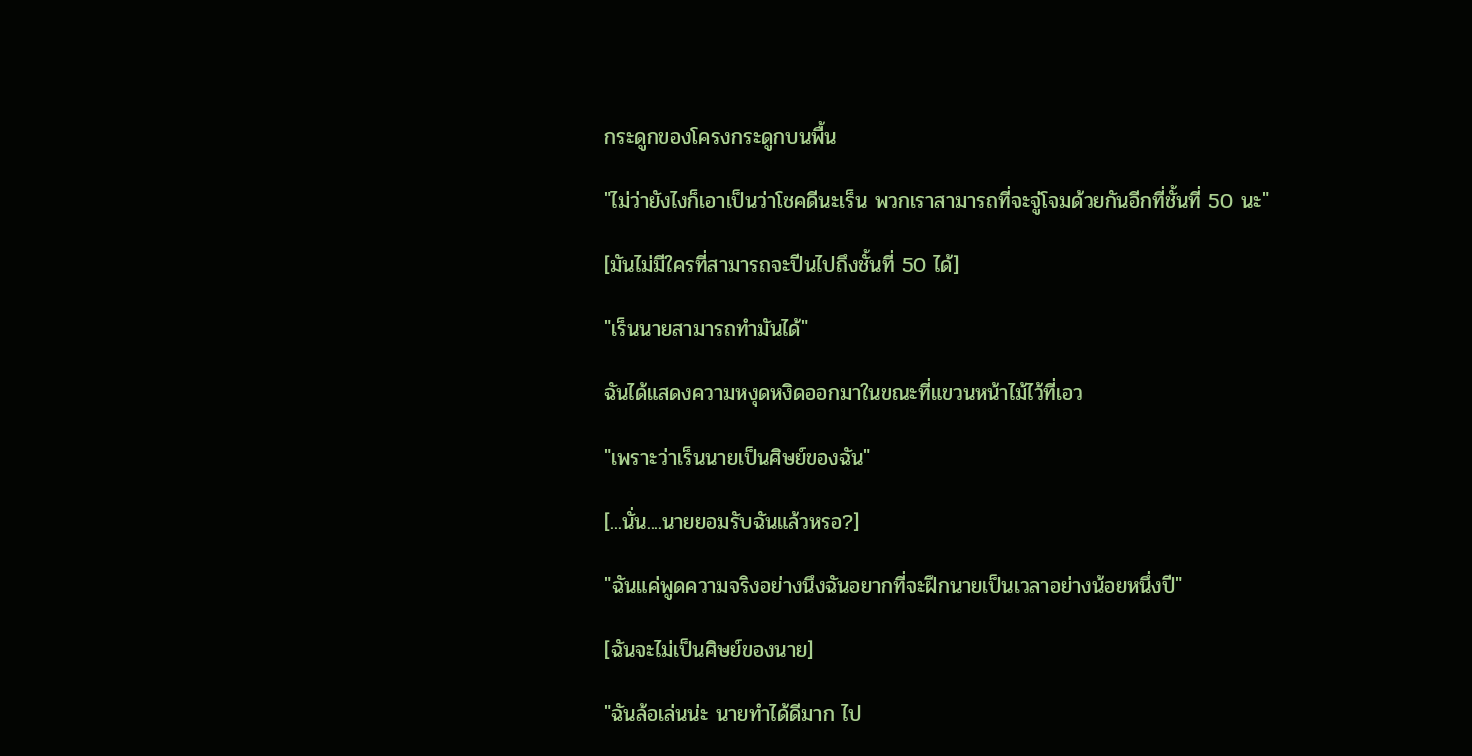กระดูกของโครงกระดูกบนพื้น

"ไม่ว่ายังไงก็เอาเป็นว่าโชคดีนะเร็น พวกเราสามารถที่จะจู่โจมด้วยกันอีกที่ชั้นที่ 50 นะ"

[มันไม่มีใครที่สามารถจะปีนไปถึงชั้นที่ 50 ได้]

"เร็นนายสามารถทำมันได้"

ฉันได้แสดงความหงุดหงิดออกมาในขณะที่แขวนหน้าไม้ไว้ที่เอว

"เพราะว่าเร็นนายเป็นศิษย์ของฉัน"

[...นั่น....นายยอมรับฉันแล้วหรอ?]

"ฉันแค่พูดความจริงอย่างนึงฉันอยากที่จะฝึกนายเป็นเวลาอย่างน้อยหนึ่งปี"

[ฉันจะไม่เป็นศิษย์ของนาย]

"ฉันล้อเล่นน่ะ นายทำได้ดีมาก ไป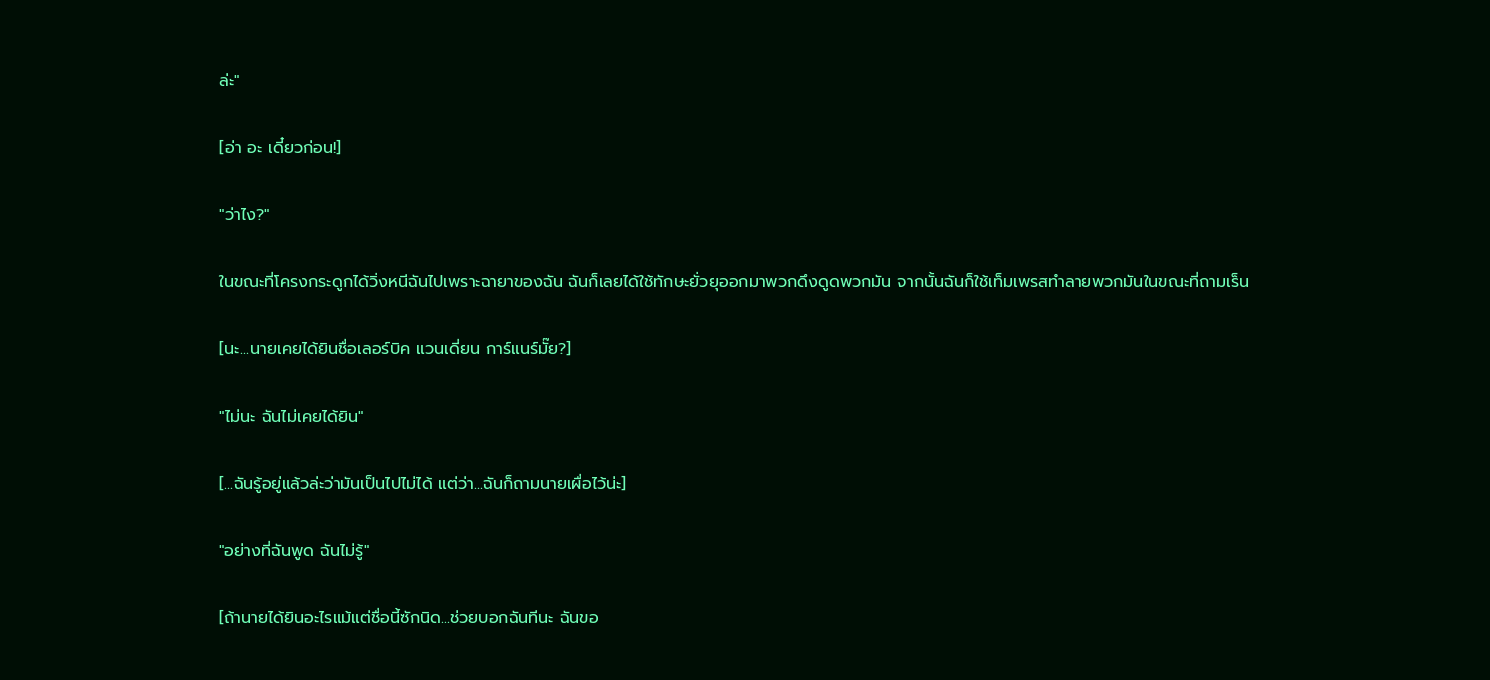ล่ะ"

[อ่า อะ เดี๋ยวก่อน!]

"ว่าไง?"

ในขณะที่โครงกระดูกได้วิ่งหนีฉันไปเพราะฉายาของฉัน ฉันก็เลยได้ใช้ทักษะยั่วยุออกมาพวกดึงดูดพวกมัน จากนั้นฉันก็ใช้เท็มเพรสทำลายพวกมันในขณะที่ถามเร็น

[นะ...นายเคยได้ยินชื่อเลอร์บิค แวนเดี่ยน การ์แนร์มั๊ย?]

"ไม่นะ ฉันไม่เคยได้ยิน"

[...ฉันรู้อยู่แล้วล่ะว่ามันเป็นไปไม่ได้ แต่ว่า...ฉันก็ถามนายเผื่อไว้น่ะ]

"อย่างที่ฉันพูด ฉันไม่รู้"

[ถ้านายได้ยินอะไรแม้แต่ชื่อนี้ซักนิด...ช่วยบอกฉันทีนะ ฉันขอ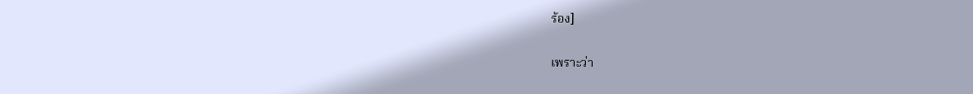ร้อง]

เพราะว่า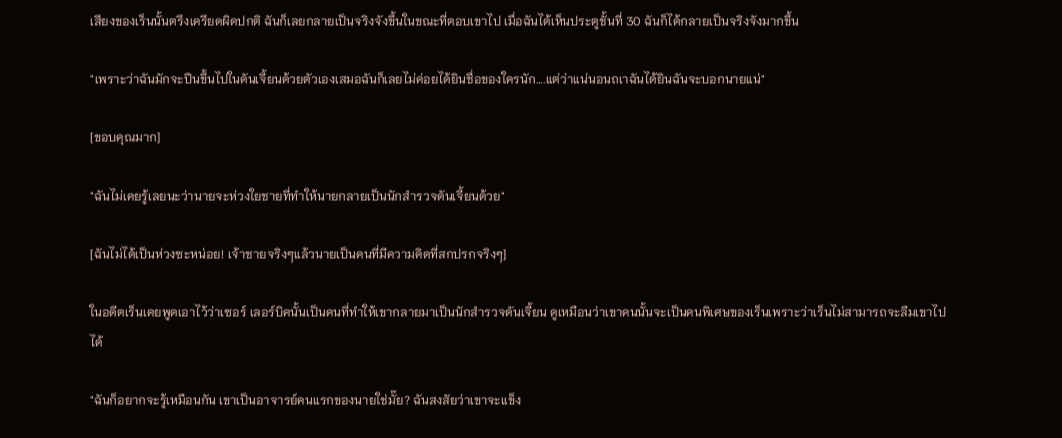เสียงของเร็นนั้นตรึงเครียดผิดปกติ ฉันก็เลยกลายเป็นจริงจังขึ้นในขณะที่ตอบเขาไป เมื่อฉันได้เห็นประตูชั้นที่ 30 ฉันก็ได้กลายเป็นจริงจังมากขึ้น

"เพราะว่าฉันมักจะปีนขึ้นไปในดันเจี้ยนด้วยตัวเองเสมอฉันก็เลยไม่ค่อยได้ยินชื่อของใครนัก....แต่ว่าแน่นอนถเาฉันได้ยินฉันจะบอกนายแน่"

[ขอบคุณมาก]

"ฉันไม่เคยรู้เลยนะว่านายจะห่วงใยชายที่ทำให้นายกลายเป็นนักสำรวจดันเจี้ยนด้วย"

[ฉันไม่ได้เป็นห่วงซะหน่อย! เจ้าชายจริงๆแล้วนายเป็นคนที่มีความคิดที่สกปรกจริงๆ]

ในอดีตเร็นเคยพูดเอาไว้ว่าเซอร์ เลอร์บิคนั้นเป็นคนที่ทำให้เขากลายมาเป็นนักสำรวจดันเจี้ยน ดูเหมือนว่าเขาคนนั้นจะเป็นคนพิเศษของเร็นเพราะว่าเร็นไม่สามารถจะลืมเขาไปได้

"ฉันก็อยากจะรู้เหมือนกัน เขาเป็นอาจารย์คนแรกของนายใช่มั๊ย? ฉันสงสัยว่าเขาจะแข็ง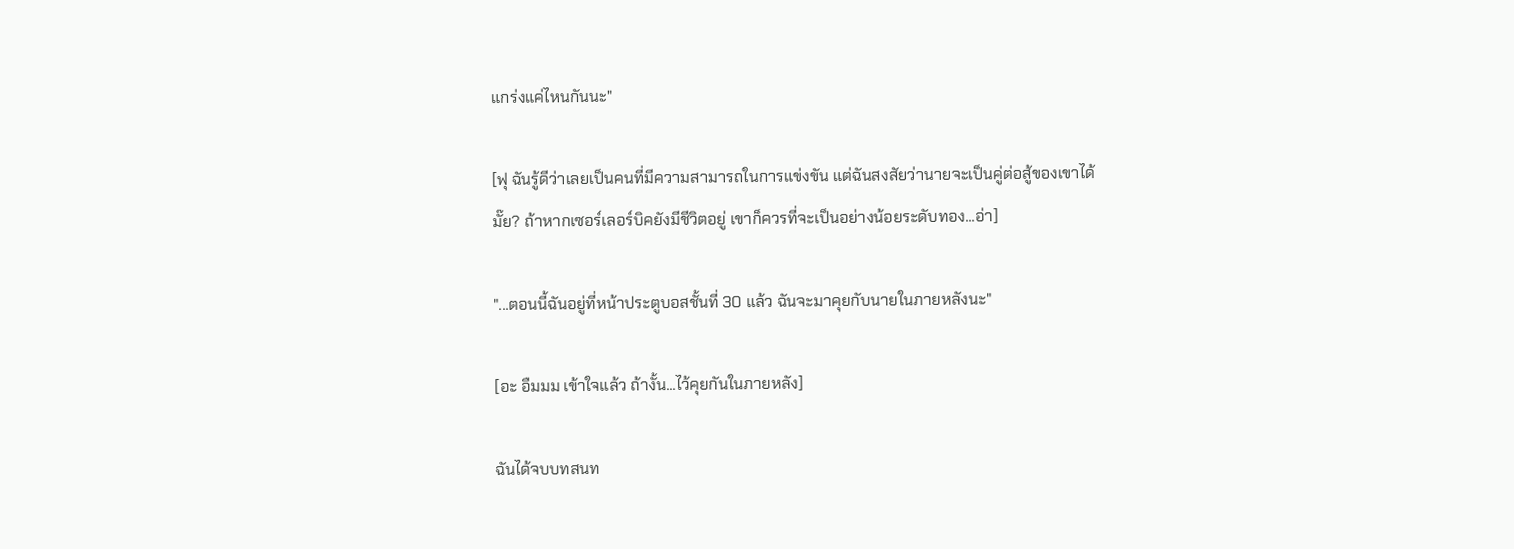แกร่งแค่ไหนกันนะ"

[ฟุ ฉันรู้ดีว่าเลยเป็นคนที่มีความสามารถในการแข่งขัน แต่ฉันสงสัยว่านายจะเป็นคู่ต่อสู้ของเขาได้มั๊ย? ถ้าหากเซอร์เลอร์บิคยังมีชีวิตอยู่ เขาก็ควรที่จะเป็นอย่างน้อยระดับทอง...อ่า]

"...ตอนนี้ฉันอยู่ที่หน้าประตูบอสชั้นที่ 30 แล้ว ฉันจะมาคุยกับนายในภายหลังนะ"

[อะ อืมมม เข้าใจแล้ว ถ้างั้น...ไว้คุยกันในภายหลัง]

ฉันได้จบบทสนท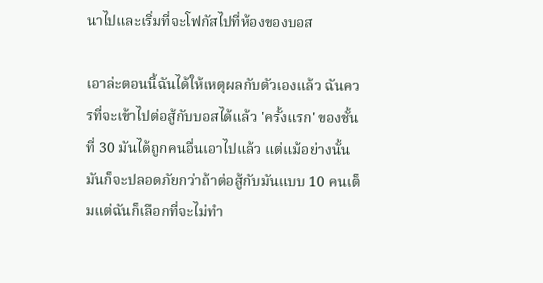นาไปและเริ่มที่จะโฟกัสไปที่ห้องของบอส

เอาล่ะตอนนี้ฉันได้ให้เหตุผลกับตัวเองแล้ว ฉันควรที่จะเข้าไปต่อสู้กับบอสได้แล้ว 'ครั้งแรก' ของชั้นที่ 30 มันได้ถูกคนอื่นเอาไปแล้ว แต่แม้อย่างนั้นมันก็จะปลอดภัยกว่าถ้าต่อสู้กับมันแบบ 10 คนเต็มแต่ฉันก็เลือกที่จะไม่ทำ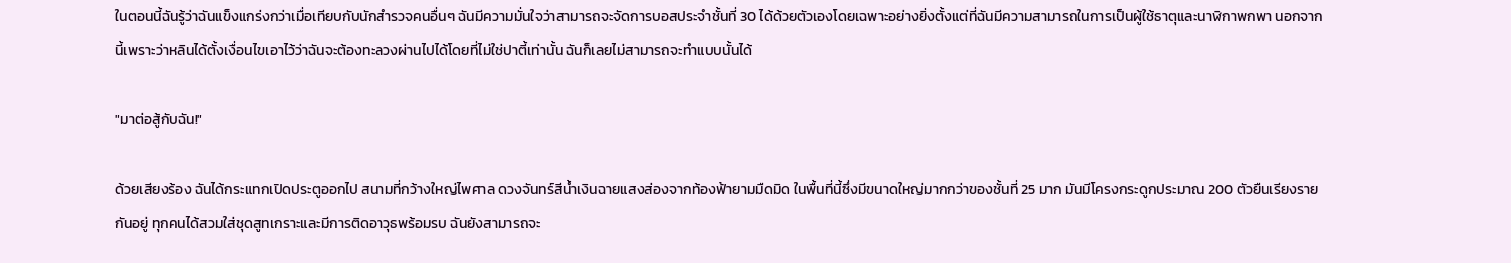ในตอนนี้ฉันรู้ว่าฉันแข็งแกร่งกว่าเมื่อเทียบกับนักสำรวจคนอื่นๆ ฉันมีความมั่นใจว่าสามารถจะจัดการบอสประจำชั้นที่ 30 ได้ด้วยตัวเองโดยเฉพาะอย่างยิ่งตั้งแต่ที่ฉันมีความสามารถในการเป็นผู้ใช้ธาตุและนาฬิกาพกพา นอกจากนี้เพราะว่าหลินได้ตั้งเงื่อนไขเอาไว้ว่าฉันจะต้องทะลวงผ่านไปได้โดยที่ไม่ใช่ปาตี้เท่านั้น ฉันก็เลยไม่สามารถจะทำแบบนั้นได้

"มาต่อสู้กับฉัน!"

ด้วยเสียงร้อง ฉันได้กระแทกเปิดประตูออกไป สนามที่กว้างใหญ่ไพศาล ดวงจันทร์สีน้ำเงินฉายแสงส่องจากท้องฟ้ายามมืดมิด ในพื้นที่นี้ซึ่งมีขนาดใหญ่มากกว่าของชั้นที่ 25 มาก มันมีโครงกระดูกประมาณ 200 ตัวยืนเรียงรายกันอยู่ ทุกคนได้สวมใส่ชุดสูทเกราะและมีการติดอาวุธพร้อมรบ ฉันยังสามารถจะ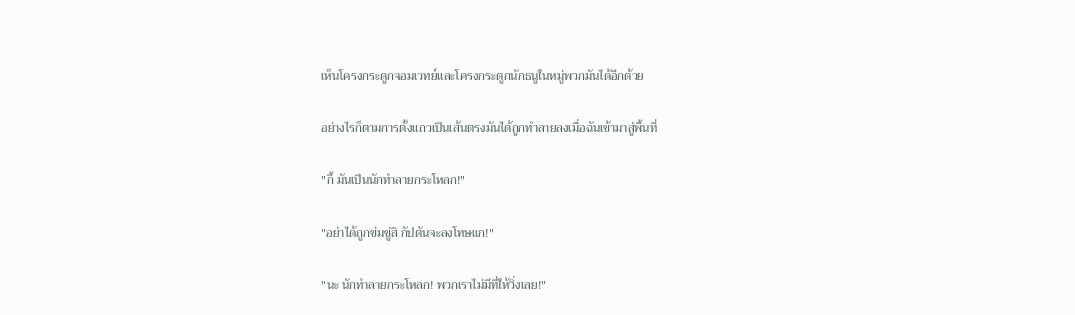เห็นโครงกระดูกจอมเวทย์และโครงกระดูกนักธนูในหมู่พวกมันได้อีกด้วย

อย่างไรก็ตามการตั้งแถวเป็นเส้นตรงมันได้ถูกทำลายลงเมื่อฉันเข้ามาสู่พื้นที่

"กี้ มันเป็นนักทำลายกระโหลก!"

"อย่าได้ถูกข่มขู่สิ กัปตันจะลงโทษแก!"

"นะ นักทำลายกระโหลก! พวกเราไม่มีที่ให้วิ่งเลย!"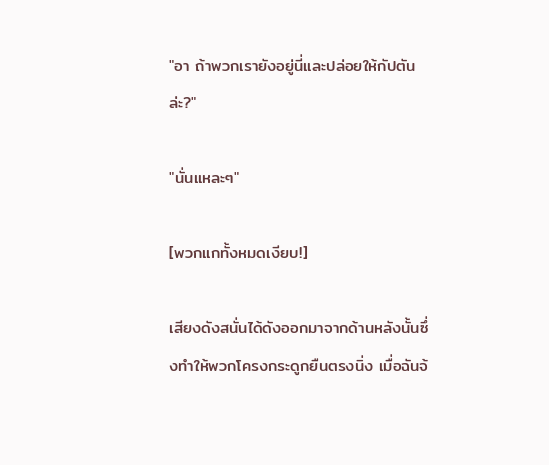"อา ถ้าพวกเรายังอยู่นี่และปล่อยให้กัปตันล่ะ?"

"นั่นแหละๆ"

[พวกแกทั้งหมดเงียบ!]

เสียงดังสนั่นได้ดังออกมาจากด้านหลังนั้นซึ่งทำให้พวกโครงกระดูกยืนตรงนิ่ง เมื่อฉันจ้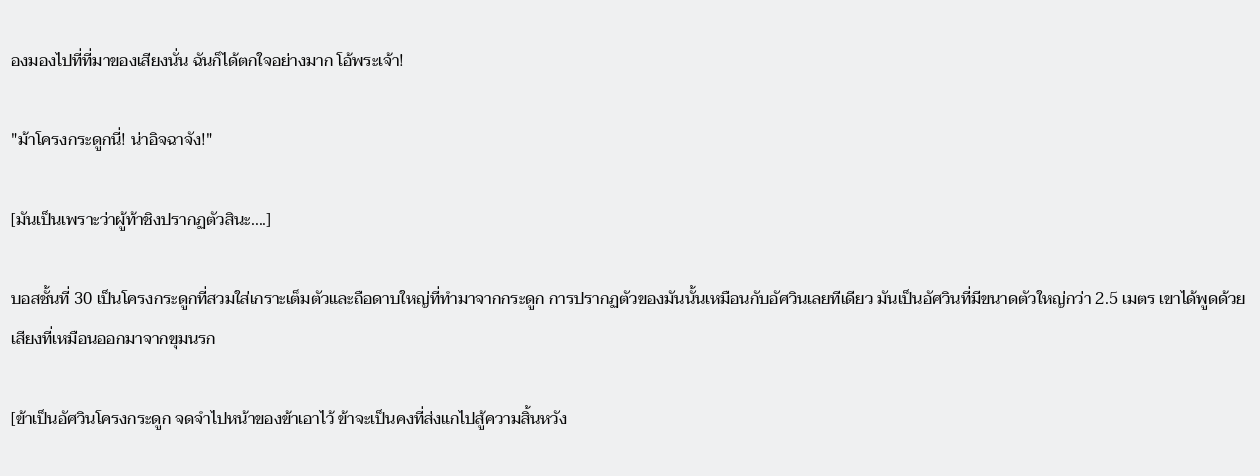องมองไปที่ที่มาของเสียงนั่น ฉันก็ได้ตกใจอย่างมาก โอ้พระเจ้า!

"ม้าโครงกระดูกนี่! น่าอิจฉาจัง!"

[มันเป็นเพราะว่าผู้ท้าชิงปรากฏตัวสินะ....]

บอสชั้นที่ 30 เป็นโครงกระดูกที่สวมใส่เกราะเต็มตัวและถือดาบใหญ่ที่ทำมาจากกระดูก การปรากฏตัวของมันนั้นเหมือนกับอัศวินเลยทีเดียว มันเป็นอัศวินที่มีขนาดตัวใหญ่กว่า 2.5 เมตร เขาได้พูดด้วยเสียงที่เหมือนออกมาจากขุมนรก

[ข้าเป็นอัศวินโครงกระดูก จดจำไปหน้าของข้าเอาไว้ ข้าจะเป็นคงที่ส่งแกไปสู้ความสิ้นหวัง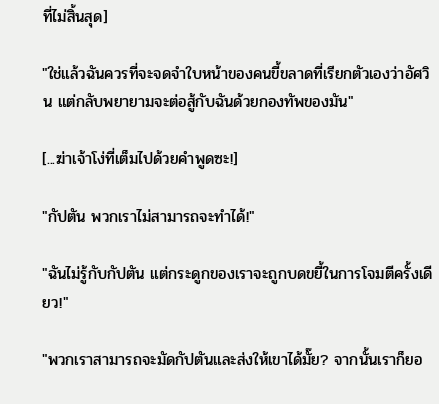ที่ไม่สิ้นสุด]

"ใช่แล้วฉันควรที่จะจดจำใบหน้าของคนขี้ขลาดที่เรียกตัวเองว่าอัศวิน แต่กลับพยายามจะต่อสู้กับฉันด้วยกองทัพของมัน"

[...ฆ่าเจ้าโง่ที่เต็มไปด้วยคำพูดซะ!]

"กัปตัน พวกเราไม่สามารถจะทำได้!"

"ฉันไม่รู้กับกัปตัน แต่กระดูกของเราจะถูกบดขยี้ในการโจมตีครั้งเดียว!"

"พวกเราสามารถจะมัดกัปตันและส่งให้เขาได้มั๊ย? จากนั้นเราก็ยอ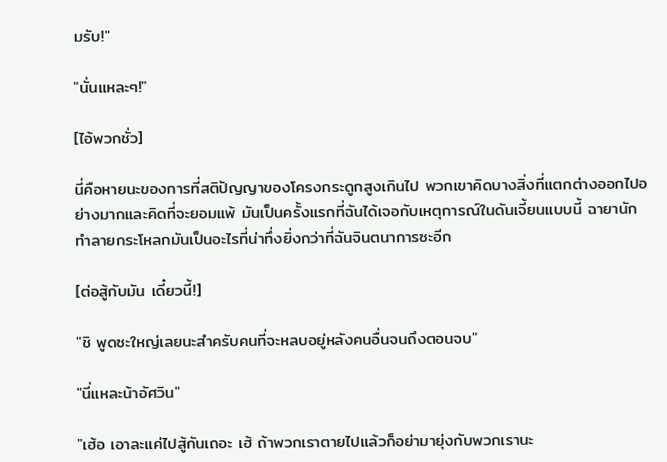มรับ!"

"นั่นแหละๆ!"

[ไอ้พวกชั่ว]

นี่คือหายนะของการที่สติปัญญาของโครงกระดูกสูงเกินไป พวกเขาคิดบางสิ่งที่แตกต่างออกไปอย่างมากและคิดที่จะยอมแพ้ มันเป็นครั้งแรกที่ฉันได้เจอกับเหตุการณ์ในดันเจี้ยนแบบนี้ ฉายานักทำลายกระโหลกมันเป็นอะไรที่น่าทึ่งยิ่งกว่าที่ฉันจินตนาการซะอีก

[ต่อสู้กับมัน เดี๋ยวนี้!]

"ชิ พูดซะใหญ่เลยนะสำครับคนที่จะหลบอยู่หลังคนอื่นจนถึงตอนจบ"

"นี่แหละน้าอัศวิน"

"เฮ้อ เอาละแค่ไปสู้กันเถอะ เฮ้ ถ้าพวกเราตายไปแล้วก็อย่ามายุ่งกับพวกเรานะ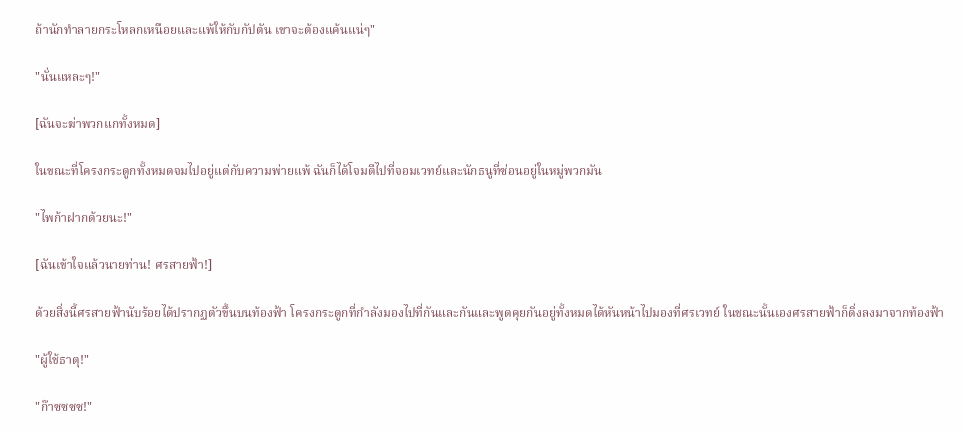ถ้านักทำลายกระโหลกเหนือยและแพ้ให้กับกัปตัน เขาจะต้องแค้นแน่ๆ"

"นั่นแหละๆ!"

[ฉันจะฆ่าพวกแกทั้งหมด]

ในขณะที่โครงกระดูกทั้งหมดจมไปอยู่แต่กับความพ่ายแพ้ ฉันก็ได้โจมตีไปที่จอมเวทย์และนักธนูที่ซ่อนอยู่ในหมู่พวกมัน

"ไพก้าฝากด้วยนะ!"

[ฉันเข้าใจแล้วนายท่าน! ศรสายฟ้า!]

ด้วยสิ่งนี้ศรสายฟ้านับร้อยได้ปรากฏตัวขึ้นบนท้องฟ้า โครงกระดูกที่กำลังมองไปที่กันและกันและพูดคุยกันอยู่ทั้งหมดได้หันหน้าไปมองที่ศรเวทย์ ในชณะนั้นเองศรสายฟ้าก็ดิ่งลงมาจากท้องฟ้า

"ผู้ใช้ธาตุ!"

"ก๊าซซซซ!"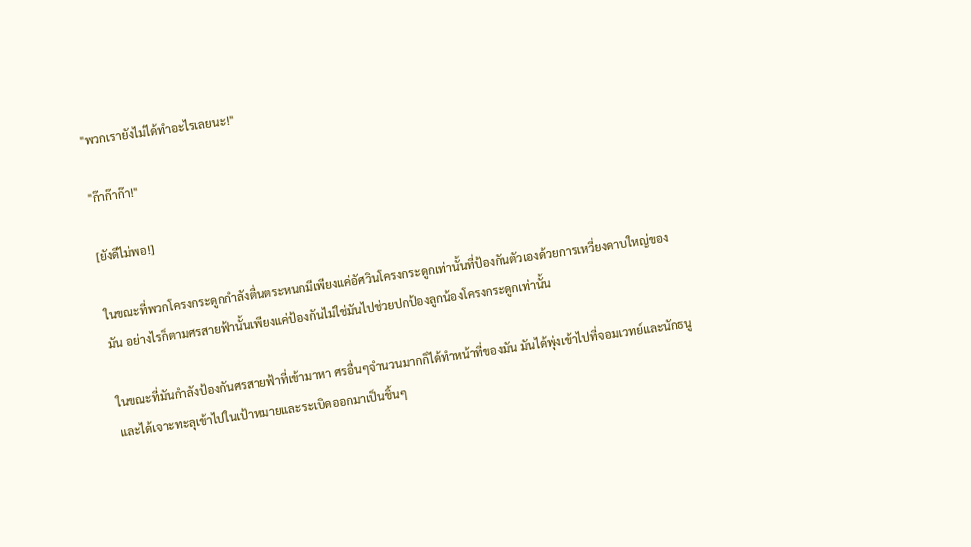"พวกเรายังไม่ได้ทำอะไรเลยนะ!"

"ก๊าก๊าก๊า!"

[ยังดีไม่พอ!]

ในขณะที่พวกโครงกระดูกกำลังตื่นตระหนกมีเพียงแค่อัศวินโครงกระดูกเท่านั้นที่ป้องกันตัวเองด้วยการเหวี่ยงดาบใหญ่ของมัน อย่างไรก็ตามศรสายฟ้านั้นเพียงแค่ป้องกันไม่ใช่มันไปช่วยปกป้องลูกน้องโครงกระดูกเท่านั้น

ในขณะที่มันกำลังป้องกันศรสายฟ้าที่เข้ามาหา ศรอื่นๆจำนวนมากก็ได้ทำหน้าที่ของมัน มันได้พุ่งเข้าไปที่จอมเวทย์และนักธนูและได้เจาะทะลุเข้าไปในเป้าหมายและระเบิดออกมาเป็นชิ้นๆ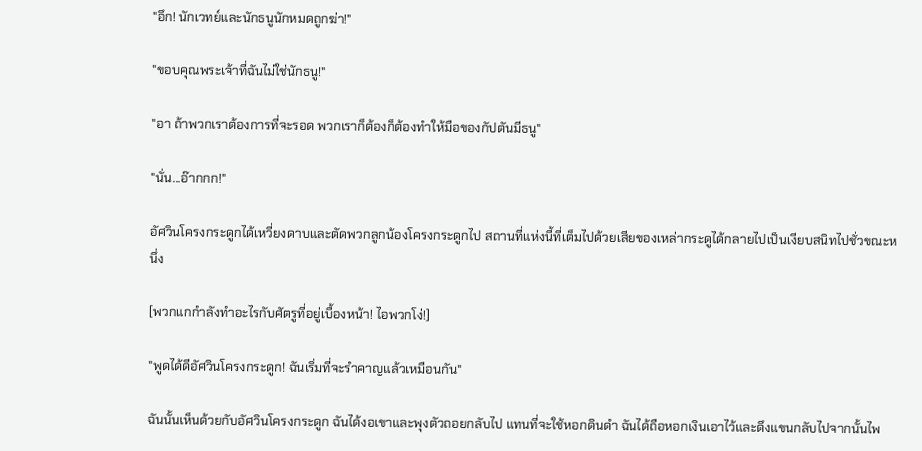"อึก! นักเวทย์และนักธนูนักหมดถูกฆ่า!"

"ขอบคุณพระเจ้าที่ฉันไม่ใช่นักธนู!"

"อา ถ้าพวกเราต้องการที่จะรอด พวกเราก็ต้องก็ต้องทำให้มือของกัปตันมีธนู"

"นั่น...อ๊ากกก!"

อัศวินโครงกระดูกได้เหวี่ยงดาบและตัดพวกลูกน้องโครงกระดูกไป สถานที่แห่งนี้ที่เต็มไปด้วยเสียของเหล่ากระดูได้กลายไปเป็นเงียบสนิทไปชั่วขณะหนึ่ง

[พวกแกกำลังทำอะไรกับศัตรูที่อยู่เบื้องหน้า! ไอพวกโง่!]

"พูดได้ดีอัศวินโครงกระดูก! ฉันเริ่มที่จะรำคาญแล้วเหมือนกัน"

ฉันนั้นเห็นด้วยกับอัศวินโครงกระดูก ฉันได้งอเขาและพุงตัวถอยกลับไป แทนที่จะใช้หอกดินดำ ฉันได้ถือหอกเงินเอาไว้และดึงแขนกลับไปจากนั้นไพ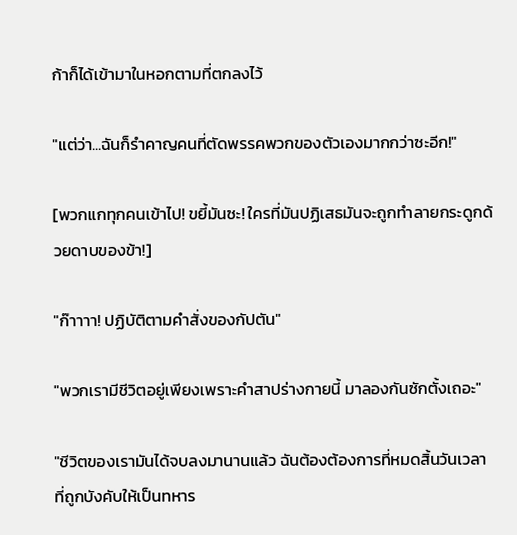ก้าก็ได้เข้ามาในหอกตามที่ตกลงไว้

"แต่ว่า...ฉันก็รำคาญคนที่ตัดพรรคพวกของตัวเองมากกว่าซะอีก!"

[พวกแกทุกคนเข้าไป! ขยี้มันซะ! ใครที่มันปฏิเสธมันจะถูกทำลายกระดูกด้วยดาบของข้า!]

"ก๊าาาา! ปฏิบัติตามคำสั่งของกัปตัน"

"พวกเรามีชีวิตอยู่เพียงเพราะคำสาปร่างกายนี้ มาลองกันซักตั้งเถอะ"

"ชีวิตของเรามันได้จบลงมานานแล้ว ฉันต้องต้องการที่หมดสิ้นวันเวลาที่ถูกบังคับให้เป็นทหาร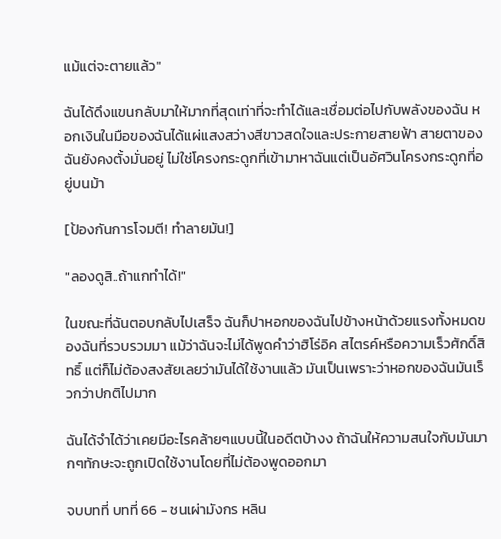แม้แต่จะตายแล้ว"

ฉันได้ดึงแขนกลับมาให้มากที่สุดเท่าที่จะทำได้และเชื่อมต่อไปกับพลังของฉัน หอกเงินในมือของฉันได้แผ่แสงสว่างสีขาวสดใจและประกายสายฟ้า สายตาของฉันยังคงตั้งมั่นอยู่ ไม่ใช่โครงกระดูกที่เข้ามาหาฉันแต่เป็นอัศวินโครงกระดูกที่อยู่บนม้า

[ป้องกันการโจมตี! ทำลายมัน!]

"ลองดูสิ..ถ้าแกทำได้!"

ในขณะที่ฉันตอบกลับไปเสร็จ ฉันก็ปาหอกของฉันไปข้างหน้าด้วยแรงทั้งหมดของฉันที่รวบรวมมา แม้ว่าฉันจะไม่ได้พูดคำว่าฮิโร่อิค สไตรค์หรือความเร็วศักดิ์สิทธิ์ แต่ก็ไม่ต้องสงสัยเลยว่ามันได้ใช้งานแล้ว มันเป็นเพราะว่าหอกของฉันมันเร็วกว่าปกติไปมาก

ฉันได้จำได้ว่าเคยมีอะไรคล้ายๆแบบนี้ในอดีตบ้างง ถ้าฉันให้ความสนใจกับมันมากๆทักษะจะถูกเปิดใช้งานโดยที่ไม่ต้องพูดออกมา

จบบทที่ บทที่ 66 - ชนเผ่ามังกร หลิน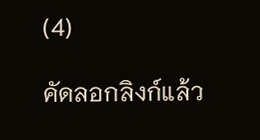(4)

คัดลอกลิงก์แล้ว